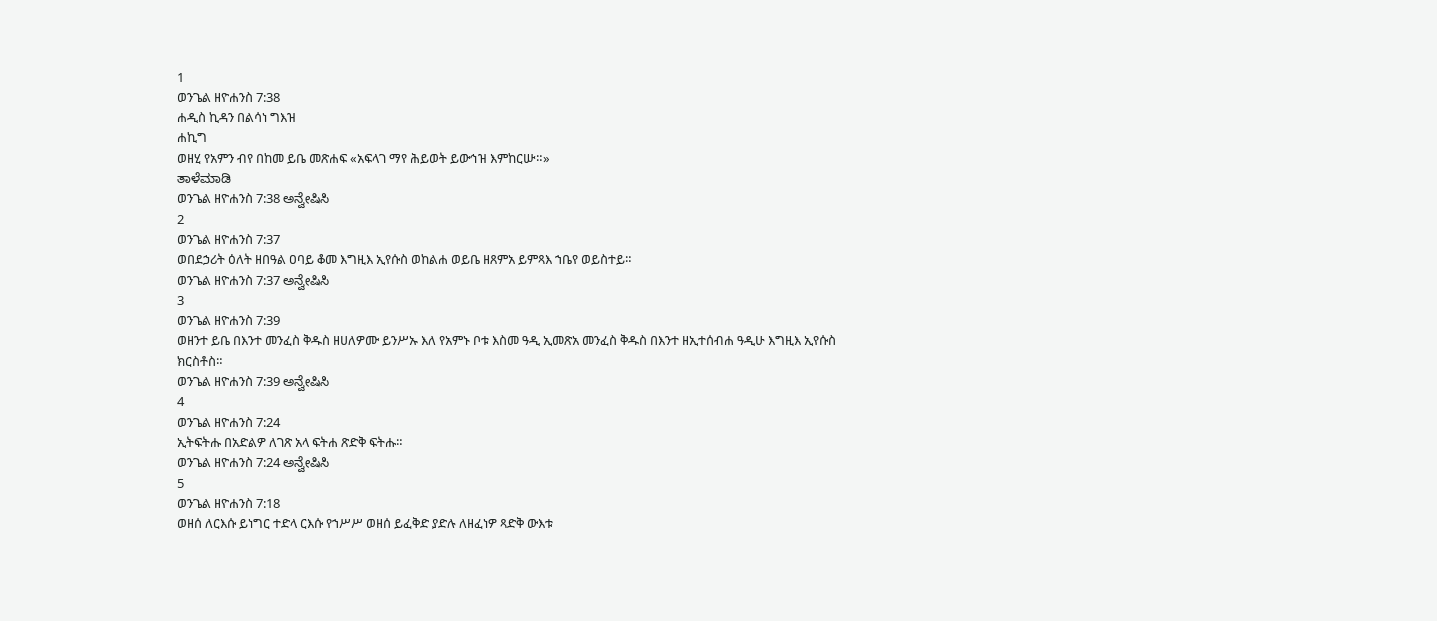1
ወንጌል ዘዮሐንስ 7:38
ሐዲስ ኪዳን በልሳነ ግእዝ
ሐኪግ
ወዘሂ የአምን ብየ በከመ ይቤ መጽሐፍ «አፍላገ ማየ ሕይወት ይውኅዝ እምከርሡ።»
ತಾಳೆಮಾಡಿ
ወንጌል ዘዮሐንስ 7:38 ಅನ್ವೇಷಿಸಿ
2
ወንጌል ዘዮሐንስ 7:37
ወበደኃሪት ዕለት ዘበዓል ዐባይ ቆመ እግዚእ ኢየሱስ ወከልሐ ወይቤ ዘጸምአ ይምጻእ ኀቤየ ወይስተይ።
ወንጌል ዘዮሐንስ 7:37 ಅನ್ವೇಷಿಸಿ
3
ወንጌል ዘዮሐንስ 7:39
ወዘንተ ይቤ በእንተ መንፈስ ቅዱስ ዘሀለዎሙ ይንሥኡ እለ የአምኑ ቦቱ እስመ ዓዲ ኢመጽአ መንፈስ ቅዱስ በእንተ ዘኢተሰብሐ ዓዲሁ እግዚእ ኢየሱስ ክርስቶስ።
ወንጌል ዘዮሐንስ 7:39 ಅನ್ವೇಷಿಸಿ
4
ወንጌል ዘዮሐንስ 7:24
ኢትፍትሑ በአድልዎ ለገጽ አላ ፍትሐ ጽድቅ ፍትሑ።
ወንጌል ዘዮሐንስ 7:24 ಅನ್ವೇಷಿಸಿ
5
ወንጌል ዘዮሐንስ 7:18
ወዘሰ ለርእሱ ይነግር ተድላ ርእሱ የኀሥሥ ወዘሰ ይፈቅድ ያድሉ ለዘፈነዎ ጻድቅ ውእቱ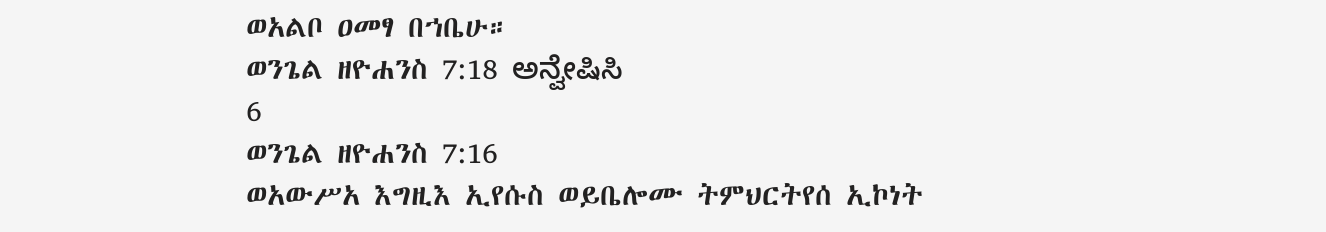ወአልቦ ዐመፃ በኀቤሁ።
ወንጌል ዘዮሐንስ 7:18 ಅನ್ವೇಷಿಸಿ
6
ወንጌል ዘዮሐንስ 7:16
ወአውሥአ እግዚእ ኢየሱስ ወይቤሎሙ ትምህርትየሰ ኢኮነት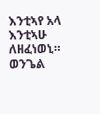እንቲኣየ አላ እንቲኣሁ ለዘፈነወኒ።
ወንጌል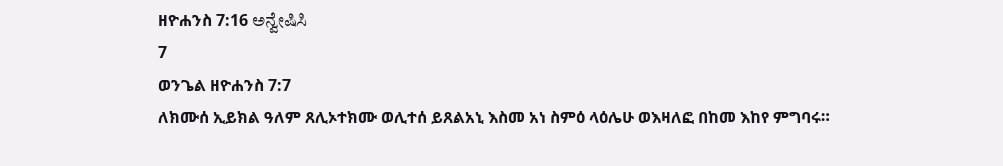ዘዮሐንስ 7:16 ಅನ್ವೇಷಿಸಿ
7
ወንጌል ዘዮሐንስ 7:7
ለክሙሰ ኢይክል ዓለም ጸሊኦተክሙ ወሊተሰ ይጸልአኒ እስመ አነ ስምዕ ላዕሌሁ ወእዛለፎ በከመ እከየ ምግባሩ።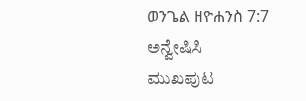ወንጌል ዘዮሐንስ 7:7 ಅನ್ವೇಷಿಸಿ
ಮುಖಪುಟ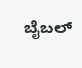ಬೈಬಲ್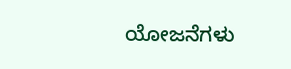ಯೋಜನೆಗಳು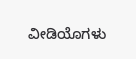ವೀಡಿಯೊಗಳು